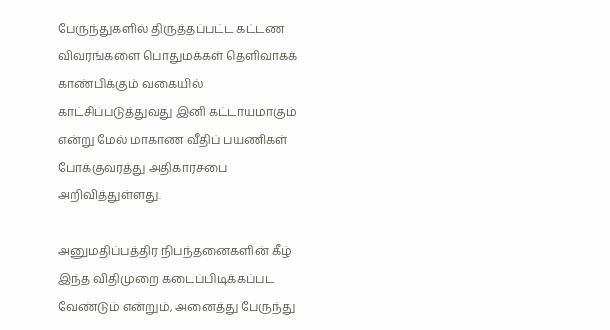பேருந்துகளில் திருத்தப்பட்ட கட்டண விவரங்களை பொதுமக்கள் தெளிவாகக் காண்பிக்கும் வகையில் காட்சிப்படுத்துவது இனி கட்டாயமாகும் என்று மேல் மாகாண வீதிப் பயணிகள் போக்குவரத்து அதிகாரசபை அறிவித்துள்ளது.

அனுமதிப்பத்திர நிபந்தனைகளின் கீழ் இந்த விதிமுறை கடைப்பிடிக்கப்பட வேண்டும் என்றும், அனைத்து பேருந்து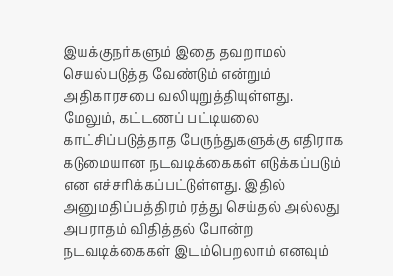இயக்குநர்களும் இதை தவறாமல் செயல்படுத்த வேண்டும் என்றும் அதிகாரசபை வலியுறுத்தியுள்ளது.
மேலும், கட்டணப் பட்டியலை காட்சிப்படுத்தாத பேருந்துகளுக்கு எதிராக கடுமையான நடவடிக்கைகள் எடுக்கப்படும் என எச்சரிக்கப்பட்டுள்ளது. இதில் அனுமதிப்பத்திரம் ரத்து செய்தல் அல்லது அபராதம் விதித்தல் போன்ற நடவடிக்கைகள் இடம்பெறலாம் எனவும்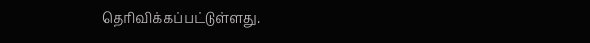தெரிவிக்கப்பட்டுள்ளது.